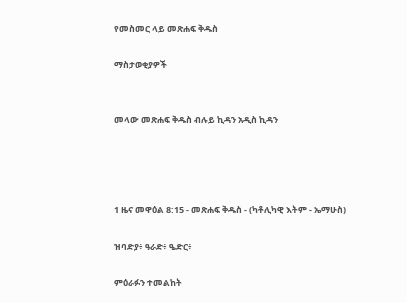የመስመር ላይ መጽሐፍ ቅዱስ

ማስታወቂያዎች


መላው መጽሐፍ ቅዱስ ብሉይ ኪዳን አዲስ ኪዳን




1 ዜና መዋዕል 8:15 - መጽሐፍ ቅዱስ - (ካቶሊካዊ እትም - ኤማሁስ)

ዝባድያ፥ ዓራድ፥ ዔድር፥

ምዕራፉን ተመልከት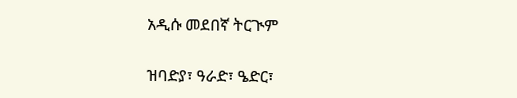አዲሱ መደበኛ ትርጒም

ዝባድያ፣ ዓራድ፣ ዔድር፣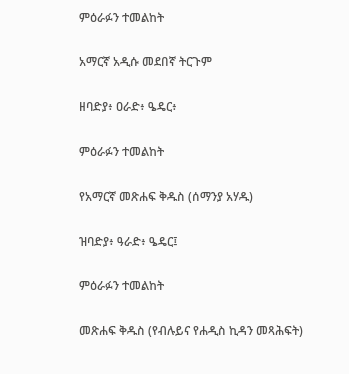ምዕራፉን ተመልከት

አማርኛ አዲሱ መደበኛ ትርጉም

ዘባድያ፥ ዐራድ፥ ዔዴር፥

ምዕራፉን ተመልከት

የአማርኛ መጽሐፍ ቅዱስ (ሰማንያ አሃዱ)

ዝባድያ፥ ዓራድ፥ ዔዴር፤

ምዕራፉን ተመልከት

መጽሐፍ ቅዱስ (የብሉይና የሐዲስ ኪዳን መጻሕፍት)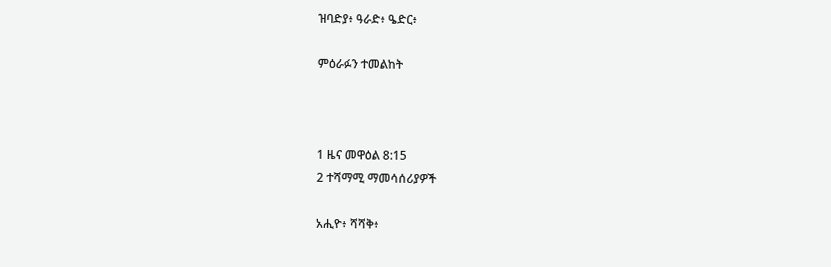ዝባድያ፥ ዓራድ፥ ዔድር፥

ምዕራፉን ተመልከት



1 ዜና መዋዕል 8:15
2 ተሻማሚ ማመሳሰሪያዎች

አሒዮ፥ ሻሻቅ፥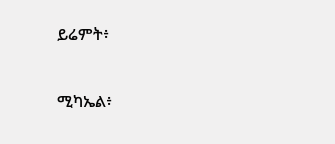ይሬምት፥


ሚካኤል፥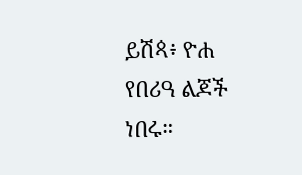ይሽጳ፥ ዮሐ የበሪዓ ልጆች ነበሩ።